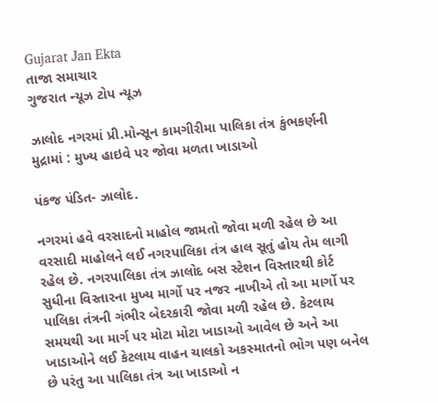Gujarat Jan Ekta
તાજા સમાચાર
ગુજરાત ન્યૂઝ ટોપ ન્યૂઝ

ઝાલોદ નગરમાં પ્રી.મોન્સૂન કામગીરીમા પાલિકા તંત્ર કુંભકર્ણની મુદ્રામાં : મુખ્ય હાઇવે પર જોવા મળતા ખાડાઓ

પંકજ પંડિત- ઝાલોદ.

નગરમાં હવે વરસાદનો માહોલ જામતો જોવા મળી રહેલ છે આ વરસાદી માહોલને લઈ નગરપાલિકા તંત્ર હાલ સૂતું હોય તેમ લાગી રહેલ છે. નગરપાલિકા તંત્ર ઝાલોદ બસ સ્ટેશન વિસ્તારથી કોર્ટ સુધીના વિસ્તારના મુખ્ય માર્ગો પર નજર નાખીએ તો આ માર્ગો પર પાલિકા તંત્રની ગંભીર બેદરકારી જોવા મળી રહેલ છે. કેટલાય સમયથી આ માર્ગ પર મોટા મોટા ખાડાઓ આવેલ છે અને આ ખાડાઓને લઈ કેટલાય વાહન ચાલકો અકસ્માતનો ભોગ પણ બનેલ છે પરંતુ આ પાલિકા તંત્ર આ ખાડાઓ ન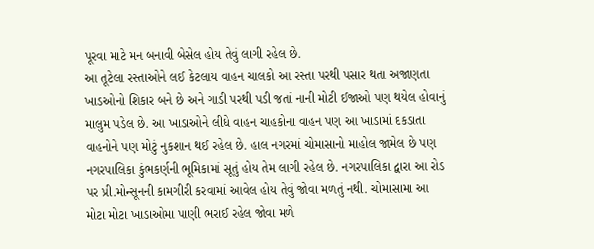પૂરવા માટે મન બનાવી બેસેલ હોય તેવું લાગી રહેલ છે.
આ તૂટેલા રસ્તાઓને લઈ કેટલાય વાહન ચાલકો આ રસ્તા પરથી પસાર થતા અજાણતા ખાડઓનો શિકાર બને છે અને ગાડી પરથી પડી જતાં નાની મોટી ઈજાઓ પણ થયેલ હોવાનું માલુમ પડેલ છે. આ ખાડાઓને લીધે વાહન ચાહકોના વાહન પણ આ ખાડામાં દકડાતા વાહનોને પણ મોટું નુકશાન થઈ રહેલ છે. હાલ નગરમાં ચોમાસાનો માહોલ જામેલ છે પણ નગરપાલિકા કુંભકર્ણની ભૂમિકામાં સૂતું હોય તેમ લાગી રહેલ છે. નગરપાલિકા દ્વારા આ રોડ પર પ્રી.મોન્સૂનની કામગીરી કરવામાં આવેલ હોય તેવું જોવા મળતું નથી. ચોમાસામા આ મોટા મોટા ખાડાઓમા પાણી ભરાઈ રહેલ જોવા મળે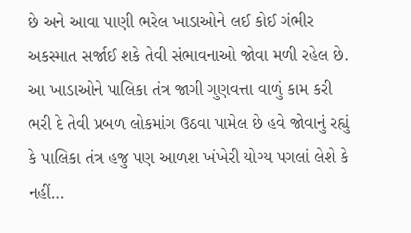છે અને આવા પાણી ભરેલ ખાડાઓને લઈ કોઈ ગંભીર અકસ્માત સર્જાઈ શકે તેવી સંભાવનાઓ જોવા મળી રહેલ છે. આ ખાડાઓને પાલિકા તંત્ર જાગી ગુણવત્તા વાળું કામ કરી ભરી દે તેવી પ્રબળ લોકમાંગ ઉઠવા પામેલ છે હવે જોવાનું રહ્યું કે પાલિકા તંત્ર હજુ પણ આળશ ખંખેરી યોગ્ય પગલાં લેશે કે નહીં…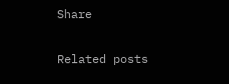Share

Related posts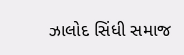ઝાલોદ સિંધી સમાજ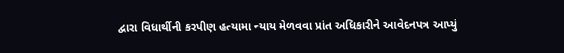દ્વારા વિધાર્થીની કરપીણ હત્યામા ન્યાય મેળવવા પ્રાંત અધિકારીને આવેદનપત્ર આપ્યું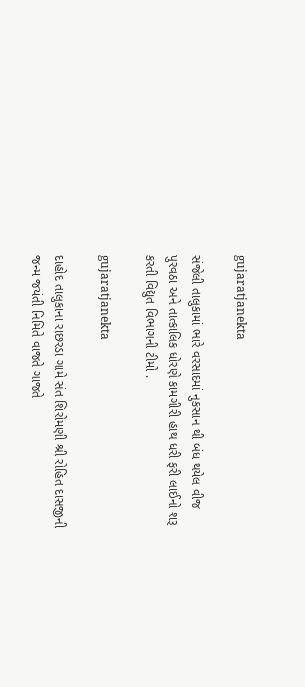gujaratjanekta

સંજેલી તાલુકામાં ભારે વરસાદમાં નુકસાન થી બંધ થયેલ વીજ પુરવઠા અને તાત્કાલિક ધોરણે કામગીરી હાથ ધરી ફરી લાઈનો શરૂ કરતી વિદ્યુત વિભાગની ટીમો .

gujaratjanekta

દાહોદ તાલુકાના રાછરડા ગામે સંત શિરોમણી શ્રી રોહિત દાસજીની જન્મ જયંતી નિમિતે વાજતે ગાજતે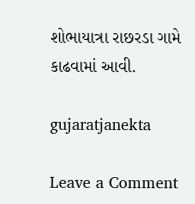શોભાયાત્રા રાછરડા ગામે કાઢવામાં આવી.

gujaratjanekta

Leave a Comment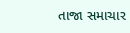તાજા સમાચાર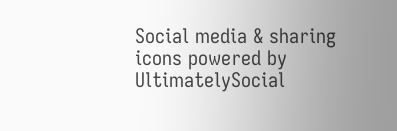Social media & sharing icons powered by UltimatelySocial